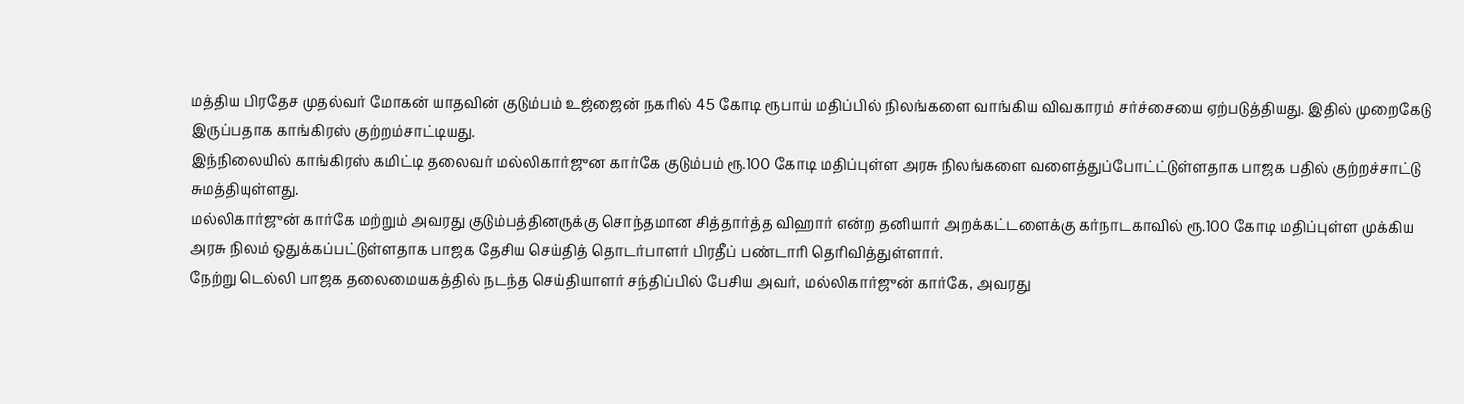மத்திய பிரதேச முதல்வர் மோகன் யாதவின் குடும்பம் உஜ்ஜைன் நகரில் 45 கோடி ரூபாய் மதிப்பில் நிலங்களை வாங்கிய விவகாரம் சர்ச்சையை ஏற்படுத்தியது. இதில் முறைகேடு இருப்பதாக காங்கிரஸ் குற்றம்சாட்டியது.
இந்நிலையில் காங்கிரஸ் கமிட்டி தலைவர் மல்லிகார்ஜுன கார்கே குடும்பம் ரூ.100 கோடி மதிப்புள்ள அரசு நிலங்களை வளைத்துப்போட்ட்டுள்ளதாக பாஜக பதில் குற்றச்சாட்டு சுமத்தியுள்ளது.
மல்லிகார்ஜுன் கார்கே மற்றும் அவரது குடும்பத்தினருக்கு சொந்தமான சித்தார்த்த விஹார் என்ற தனியார் அறக்கட்டளைக்கு கர்நாடகாவில் ரூ.100 கோடி மதிப்புள்ள முக்கிய அரசு நிலம் ஒதுக்கப்பட்டுள்ளதாக பாஜக தேசிய செய்தித் தொடர்பாளர் பிரதீப் பண்டாரி தெரிவித்துள்ளார்.
நேற்று டெல்லி பாஜக தலைமையகத்தில் நடந்த செய்தியாளர் சந்திப்பில் பேசிய அவர், மல்லிகார்ஜுன் கார்கே, அவரது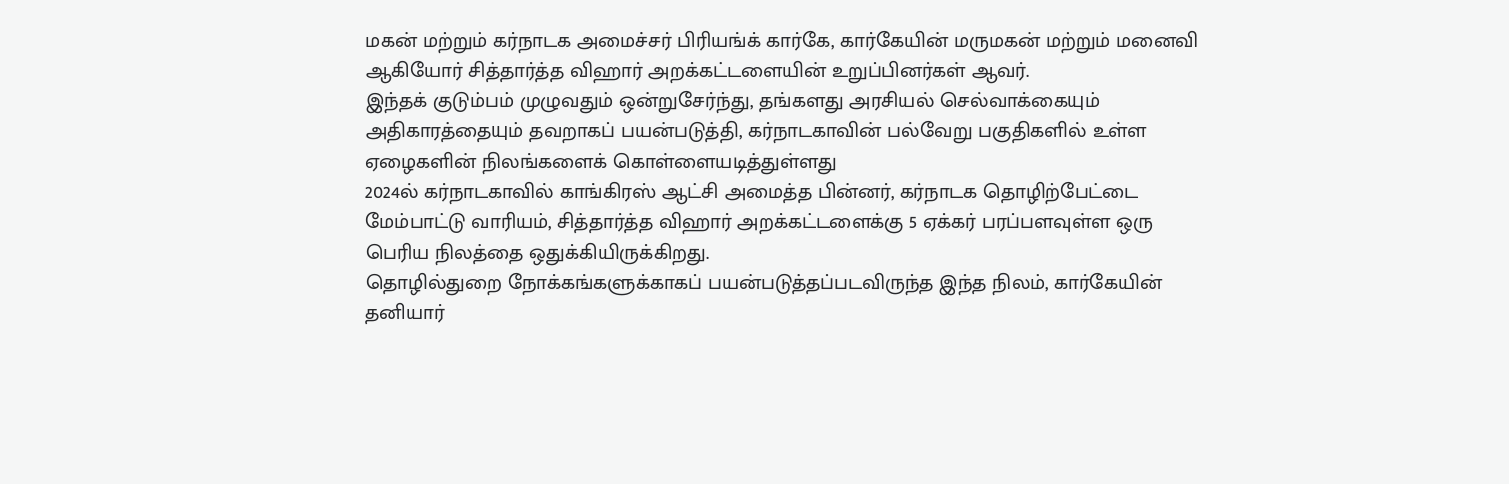மகன் மற்றும் கர்நாடக அமைச்சர் பிரியங்க் கார்கே, கார்கேயின் மருமகன் மற்றும் மனைவி ஆகியோர் சித்தார்த்த விஹார் அறக்கட்டளையின் உறுப்பினர்கள் ஆவர்.
இந்தக் குடும்பம் முழுவதும் ஒன்றுசேர்ந்து, தங்களது அரசியல் செல்வாக்கையும் அதிகாரத்தையும் தவறாகப் பயன்படுத்தி, கர்நாடகாவின் பல்வேறு பகுதிகளில் உள்ள ஏழைகளின் நிலங்களைக் கொள்ளையடித்துள்ளது
2024ல் கர்நாடகாவில் காங்கிரஸ் ஆட்சி அமைத்த பின்னர், கர்நாடக தொழிற்பேட்டை மேம்பாட்டு வாரியம், சித்தார்த்த விஹார் அறக்கட்டளைக்கு 5 ஏக்கர் பரப்பளவுள்ள ஒரு பெரிய நிலத்தை ஒதுக்கியிருக்கிறது.
தொழில்துறை நோக்கங்களுக்காகப் பயன்படுத்தப்படவிருந்த இந்த நிலம், கார்கேயின் தனியார்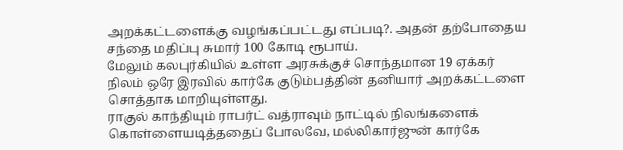அறக்கட்டளைக்கு வழங்கப்பட்டது எப்படி?. அதன் தற்போதைய சந்தை மதிப்பு சுமார் 100 கோடி ரூபாய்.
மேலும் கலபுர்கியில் உள்ள அரசுக்குச் சொந்தமான 19 ஏக்கர் நிலம் ஒரே இரவில் கார்கே குடும்பத்தின் தனியார் அறக்கட்டளை சொத்தாக மாறியுள்ளது.
ராகுல் காந்தியும் ராபர்ட் வத்ராவும் நாட்டில் நிலங்களைக் கொள்ளையடித்ததைப் போலவே, மல்லிகார்ஜுன் கார்கே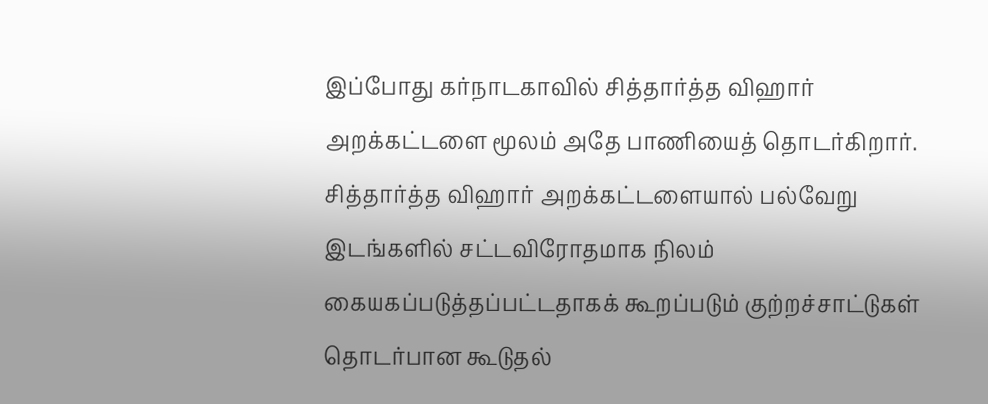இப்போது கர்நாடகாவில் சித்தார்த்த விஹார் அறக்கட்டளை மூலம் அதே பாணியைத் தொடர்கிறார்.
சித்தார்த்த விஹார் அறக்கட்டளையால் பல்வேறு இடங்களில் சட்டவிரோதமாக நிலம் கையகப்படுத்தப்பட்டதாகக் கூறப்படும் குற்றச்சாட்டுகள் தொடர்பான கூடுதல்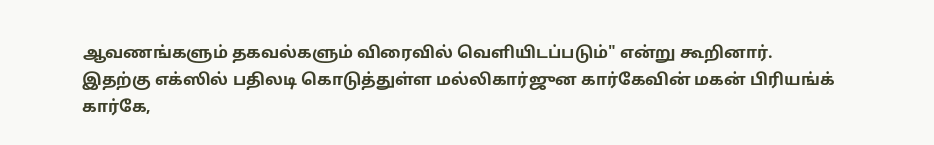ஆவணங்களும் தகவல்களும் விரைவில் வெளியிடப்படும்" என்று கூறினார்.
இதற்கு எக்ஸில் பதிலடி கொடுத்துள்ள மல்லிகார்ஜுன கார்கேவின் மகன் பிரியங்க் கார்கே,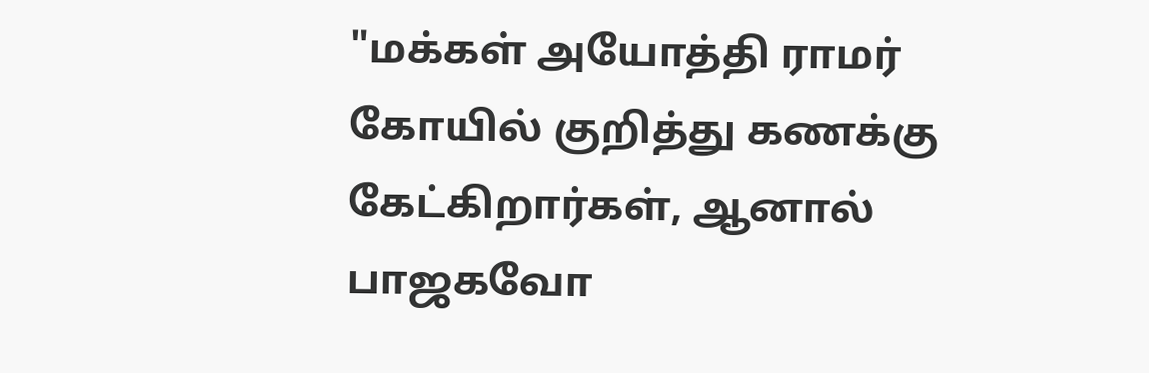"மக்கள் அயோத்தி ராமர் கோயில் குறித்து கணக்கு கேட்கிறார்கள், ஆனால் பாஜகவோ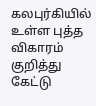கலபுர்கியில் உள்ள புத்த விகாரம் குறித்து கேட்டு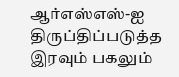ஆர்எஸ்எஸ்-ஐ திருப்திப்படுத்த இரவும் பகலும்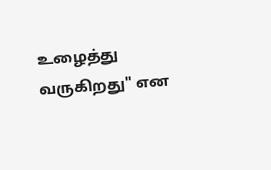உழைத்து வருகிறது" என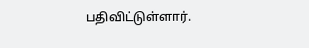பதிவிட்டுள்ளார்.